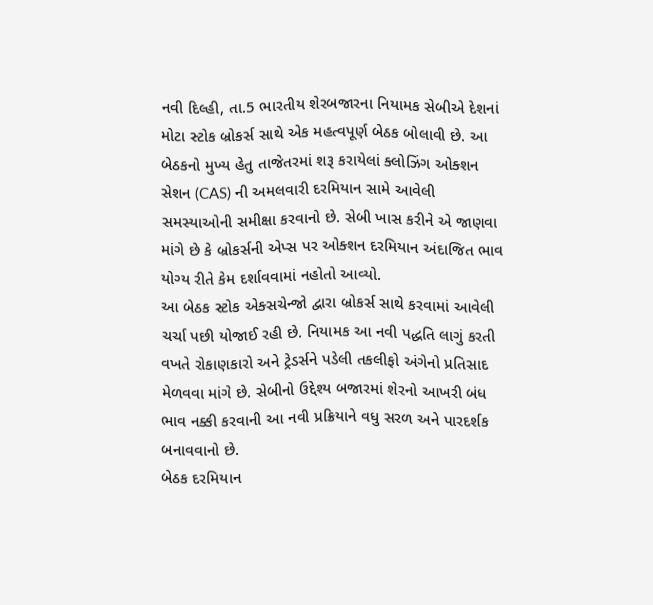નવી દિલ્હી, તા.5 ભારતીય શેરબજારના નિયામક સેબીએ દેશનાં મોટા સ્ટોક બ્રોકર્સ સાથે એક મહત્વપૂર્ણ બેઠક બોલાવી છે. આ બેઠકનો મુખ્ય હેતુ તાજેતરમાં શરૂ કરાયેલાં ક્લોઝિંગ ઓક્શન સેશન (CAS) ની અમલવારી દરમિયાન સામે આવેલી સમસ્યાઓની સમીક્ષા કરવાનો છે. સેબી ખાસ કરીને એ જાણવા માંગે છે કે બ્રોકર્સની એપ્સ પર ઓક્શન દરમિયાન અંદાજિત ભાવ યોગ્ય રીતે કેમ દર્શાવવામાં નહોતો આવ્યો.
આ બેઠક સ્ટોક એક્સચેન્જો દ્વારા બ્રોકર્સ સાથે કરવામાં આવેલી ચર્ચા પછી યોજાઈ રહી છે. નિયામક આ નવી પદ્ધતિ લાગું કરતી વખતે રોકાણકારો અને ટ્રેડર્સને પડેલી તકલીફો અંગેનો પ્રતિસાદ મેળવવા માંગે છે. સેબીનો ઉદ્દેશ્ય બજારમાં શેરનો આખરી બંધ ભાવ નક્કી કરવાની આ નવી પ્રક્રિયાને વધુ સરળ અને પારદર્શક બનાવવાનો છે.
બેઠક દરમિયાન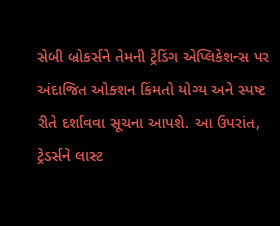સેબી બ્રોકર્સને તેમની ટ્રેડિંગ એપ્લિકેશન્સ પર અંદાજિત ઓક્શન કિંમતો યોગ્ય અને સ્પષ્ટ રીતે દર્શાવવા સૂચના આપશે. આ ઉપરાંત, ટ્રેડર્સને લાસ્ટ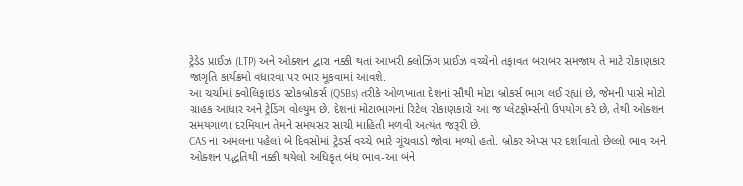ટ્રેડેડ પ્રાઈઝ (LTP) અને ઓક્શન દ્વારા નક્કી થતાં આખરી ક્લોઝિંગ પ્રાઈઝ વચ્ચેનો તફાવત બરાબર સમજાય તે માટે રોકાણકાર જાગૃતિ કાર્યક્રમો વધારવા પર ભાર મૂકવામાં આવશે.
આ ચર્ચામાં ક્વોલિફાઇડ સ્ટોકબ્રોકર્સ (QSBs) તરીકે ઓળખાતા દેશનાં સૌથી મોટા બ્રોકર્સ ભાગ લઈ રહ્યાં છે, જેમની પાસે મોટો ગ્રાહક આધાર અને ટ્રેડિંગ વોલ્યુમ છે. દેશનાં મોટાભાગનાં રિટેલ રોકાણકારો આ જ પ્લેટફોર્મ્સનો ઉપયોગ કરે છે, તેથી ઓક્શન સમયગાળા દરમિયાન તેમને સમયસર સાચી માહિતી મળવી અત્યંત જરૂરી છે.
CAS ના અમલના પહેલાં બે દિવસોમાં ટ્રેડર્સ વચ્ચે ભારે ગૂંચવાડો જોવા મળ્યો હતો. બ્રોકર એપ્સ પર દર્શાવાતો છેલ્લો ભાવ અને ઓક્શન પદ્ધતિથી નક્કી થયેલો અધિકૃત બંધ ભાવ-આ બંને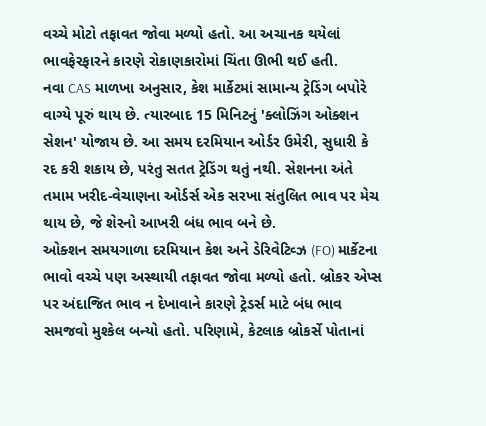વચ્ચે મોટો તફાવત જોવા મળ્યો હતો. આ અચાનક થયેલાં ભાવફેરફારને કારણે રોકાણકારોમાં ચિંતા ઊભી થઈ હતી.
નવા CAS માળખા અનુસાર, કેશ માર્કેટમાં સામાન્ય ટ્રેડિંગ બપોરે વાગ્યે પૂરું થાય છે. ત્યારબાદ 15 મિનિટનું 'ક્લોઝિંગ ઓક્શન સેશન' યોજાય છે. આ સમય દરમિયાન ઓર્ડર ઉમેરી, સુધારી કે રદ કરી શકાય છે, પરંતુ સતત ટ્રેડિંગ થતું નથી. સેશનના અંતે તમામ ખરીદ-વેચાણના ઓર્ડર્સ એક સરખા સંતુલિત ભાવ પર મેચ
થાય છે, જે શેરનો આખરી બંધ ભાવ બને છે.
ઓક્શન સમયગાળા દરમિયાન કેશ અને ડેરિવેટિવ્ઝ (FO) માર્કેટના ભાવો વચ્ચે પણ અસ્થાયી તફાવત જોવા મળ્યો હતો. બ્રોકર એપ્સ પર અંદાજિત ભાવ ન દેખાવાને કારણે ટ્રેડર્સ માટે બંધ ભાવ સમજવો મુશ્કેલ બન્યો હતો. પરિણામે, કેટલાક બ્રોકર્સે પોતાનાં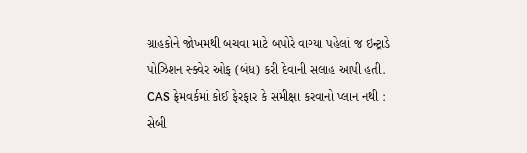ગ્રાહકોને જોખમથી બચવા માટે બપોરે વાગ્યા પહેલાં જ ઇન્ટ્રાડે પોઝિશન સ્ક્વેર ઓફ (બંધ) કરી દેવાની સલાહ આપી હતી.
CAS ફ્રેમવર્કમાં કોઈ ફેરફાર કે સમીક્ષા કરવાનો પ્લાન નથી : સેબી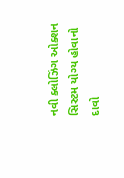નવી ક્લોઝિંગ ઓક્શન સિસ્ટમ યોગ્ય હોવાનો દાવો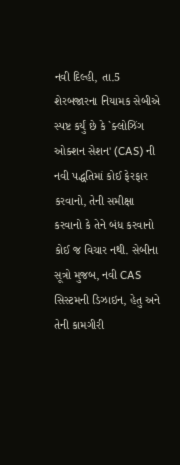નવી દિલ્હી, તા.5
શેરબજારના નિયામક સેબીએ સ્પષ્ટ કર્યું છે કે `ક્લોઝિંગ ઓક્શન સેશન' (CAS) ની નવી પદ્ધતિમાં કોઈ ફેરફાર કરવાનો, તેની સમીક્ષા કરવાનો કે તેને બંધ કરવાનો કોઈ જ વિચાર નથી. સેબીના સૂત્રો મુજબ, નવી CAS સિસ્ટમની ડિઝાઇન, હેતુ અને તેની કામગીરી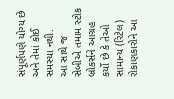સંપૂર્ણપણે યોગ્ય છે અને તેમાં કોઈ સમસ્યા નથી.
આ સાથે જ સેબીએ તમામ સ્ટોક બ્રોકર્સને આગ્રહ કર્યો છે કે તેઓ સામાન્ય (રિટેલ) રોકાણકારોને આ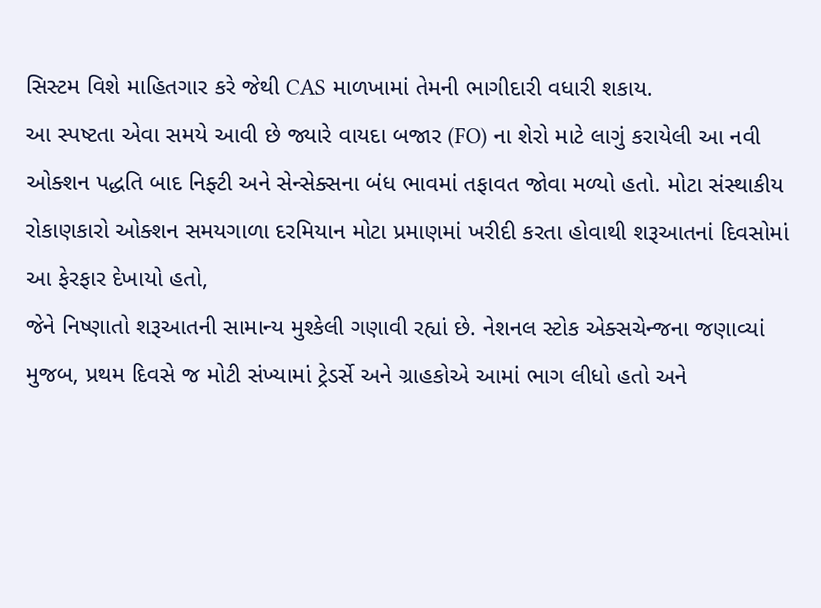સિસ્ટમ વિશે માહિતગાર કરે જેથી CAS માળખામાં તેમની ભાગીદારી વધારી શકાય.
આ સ્પષ્ટતા એવા સમયે આવી છે જ્યારે વાયદા બજાર (FO) ના શેરો માટે લાગું કરાયેલી આ નવી ઓક્શન પદ્ધતિ બાદ નિફ્ટી અને સેન્સેક્સના બંધ ભાવમાં તફાવત જોવા મળ્યો હતો. મોટા સંસ્થાકીય રોકાણકારો ઓક્શન સમયગાળા દરમિયાન મોટા પ્રમાણમાં ખરીદી કરતા હોવાથી શરૂઆતનાં દિવસોમાં આ ફેરફાર દેખાયો હતો,
જેને નિષ્ણાતો શરૂઆતની સામાન્ય મુશ્કેલી ગણાવી રહ્યાં છે. નેશનલ સ્ટોક એક્સચેન્જના જણાવ્યાં મુજબ, પ્રથમ દિવસે જ મોટી સંખ્યામાં ટ્રેડર્સે અને ગ્રાહકોએ આમાં ભાગ લીધો હતો અને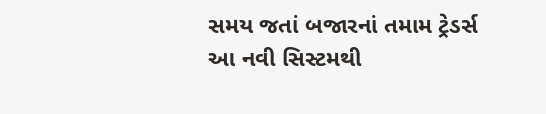સમય જતાં બજારનાં તમામ ટ્રેડર્સ આ નવી સિસ્ટમથી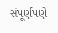સંપૂર્ણપણે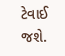ટેવાઈ જશે.